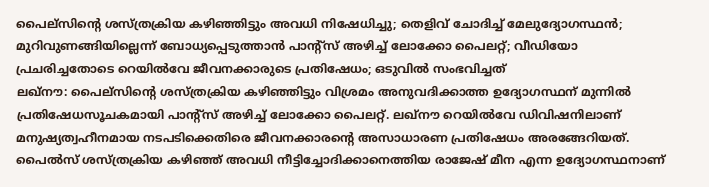പൈല്സിന്റെ ശസ്ത്രക്രിയ കഴിഞ്ഞിട്ടും അവധി നിഷേധിച്ചു; തെളിവ് ചോദിച്ച് മേലുദ്യോഗസ്ഥൻ; മുറിവുണങ്ങിയില്ലെന്ന് ബോധ്യപ്പെടുത്താൻ പാന്റ്സ് അഴിച്ച് ലോക്കോ പൈലറ്റ്; വീഡിയോ പ്രചരിച്ചതോടെ റെയിൽവേ ജീവനക്കാരുടെ പ്രതിഷേധം; ഒടുവിൽ സംഭവിച്ചത്
ലഖ്നൗ: പൈല്സിന്റെ ശസ്ത്രക്രിയ കഴിഞ്ഞിട്ടും വിശ്രമം അനുവദിക്കാത്ത ഉദ്യോഗസ്ഥന് മുന്നിൽ പ്രതിഷേധസൂചകമായി പാന്റ്സ് അഴിച്ച് ലോക്കോ പൈലറ്റ്. ലഖ്നൗ റെയിൽവേ ഡിവിഷനിലാണ് മനുഷ്യത്വഹീനമായ നടപടിക്കെതിരെ ജീവനക്കാരന്റെ അസാധാരണ പ്രതിഷേധം അരങ്ങേറിയത്. പൈൽസ് ശസ്ത്രക്രിയ കഴിഞ്ഞ് അവധി നീട്ടിച്ചോദിക്കാനെത്തിയ രാജേഷ് മീന എന്ന ഉദ്യോഗസ്ഥനാണ്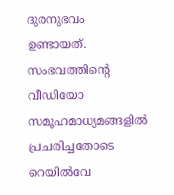ദുരനുഭവം ഉണ്ടായത്. സംഭവത്തിന്റെ വീഡിയോ സമൂഹമാധ്യമങ്ങളിൽ പ്രചരിച്ചതോടെ റെയിൽവേ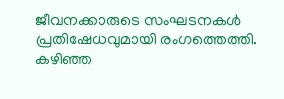ജീവനക്കാരുടെ സംഘടനകൾ പ്രതിഷേധവുമായി രംഗത്തെത്തി.
കഴിഞ്ഞ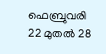ഫെബ്രുവരി 22 മുതൽ 28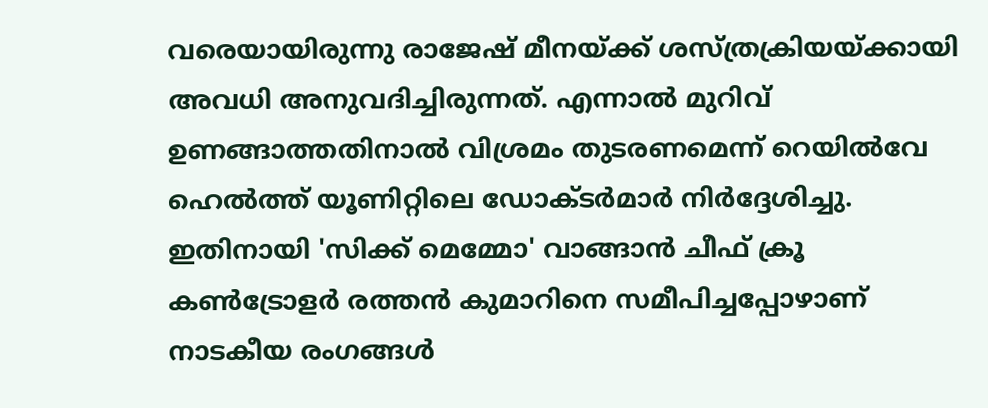വരെയായിരുന്നു രാജേഷ് മീനയ്ക്ക് ശസ്ത്രക്രിയയ്ക്കായി അവധി അനുവദിച്ചിരുന്നത്. എന്നാൽ മുറിവ് ഉണങ്ങാത്തതിനാൽ വിശ്രമം തുടരണമെന്ന് റെയിൽവേ ഹെൽത്ത് യൂണിറ്റിലെ ഡോക്ടർമാർ നിർദ്ദേശിച്ചു. ഇതിനായി 'സിക്ക് മെമ്മോ' വാങ്ങാൻ ചീഫ് ക്രൂ കൺട്രോളർ രത്തൻ കുമാറിനെ സമീപിച്ചപ്പോഴാണ് നാടകീയ രംഗങ്ങൾ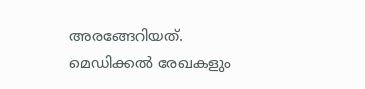അരങ്ങേറിയത്.
മെഡിക്കൽ രേഖകളും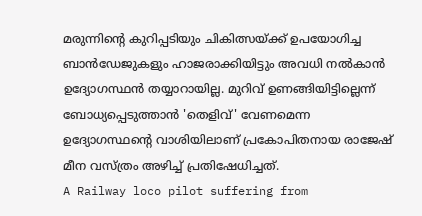മരുന്നിന്റെ കുറിപ്പടിയും ചികിത്സയ്ക്ക് ഉപയോഗിച്ച ബാൻഡേജുകളും ഹാജരാക്കിയിട്ടും അവധി നൽകാൻ ഉദ്യോഗസ്ഥൻ തയ്യാറായില്ല. മുറിവ് ഉണങ്ങിയിട്ടില്ലെന്ന് ബോധ്യപ്പെടുത്താൻ 'തെളിവ്' വേണമെന്ന ഉദ്യോഗസ്ഥന്റെ വാശിയിലാണ് പ്രകോപിതനായ രാജേഷ് മീന വസ്ത്രം അഴിച്ച് പ്രതിഷേധിച്ചത്.
A Railway loco pilot suffering from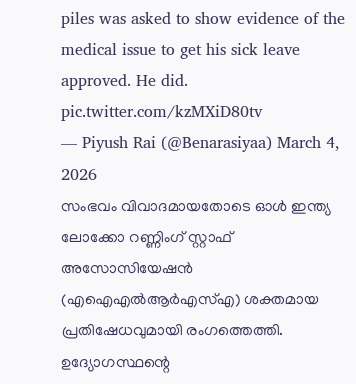piles was asked to show evidence of the medical issue to get his sick leave approved. He did. pic.twitter.com/kzMXiD80tv
— Piyush Rai (@Benarasiyaa) March 4, 2026
സംഭവം വിവാദമായതോടെ ഓൾ ഇന്ത്യ ലോക്കോ റണ്ണിംഗ് സ്റ്റാഫ് അസോസിയേഷൻ (എഐഎൽആർഎസ്എ) ശക്തമായ പ്രതിഷേധവുമായി രംഗത്തെത്തി. ഉദ്യോഗസ്ഥന്റെ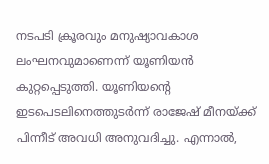നടപടി ക്രൂരവും മനുഷ്യാവകാശ ലംഘനവുമാണെന്ന് യൂണിയൻ കുറ്റപ്പെടുത്തി. യൂണിയന്റെ ഇടപെടലിനെത്തുടർന്ന് രാജേഷ് മീനയ്ക്ക് പിന്നീട് അവധി അനുവദിച്ചു. എന്നാൽ,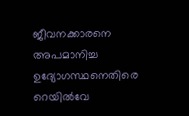ജീവനക്കാരനെ അപമാനിച്ച ഉദ്യോഗസ്ഥനെതിരെ റെയിൽവേ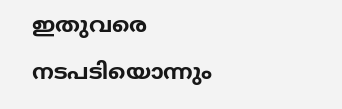ഇതുവരെ നടപടിയൊന്നും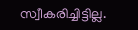സ്വീകരിച്ചിട്ടില്ല.